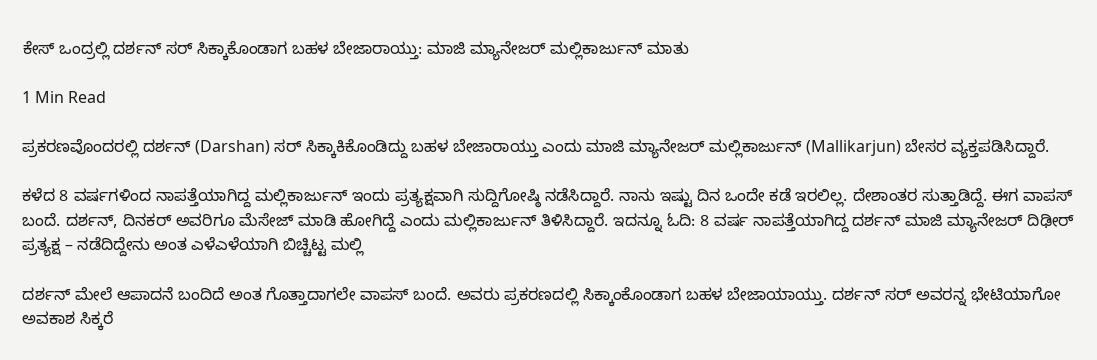ಕೇಸ್‌ ಒಂದ್ರಲ್ಲಿ ದರ್ಶನ್‌ ಸರ್‌ ಸಿಕ್ಕಾಕೊಂಡಾಗ ಬಹಳ ಬೇಜಾರಾಯ್ತು: ಮಾಜಿ ಮ್ಯಾನೇಜರ್‌ ಮಲ್ಲಿಕಾರ್ಜುನ್‌ ಮಾತು

1 Min Read

ಪ್ರಕರಣವೊಂದರಲ್ಲಿ ದರ್ಶನ್‌ (Darshan) ಸರ್‌ ಸಿಕ್ಕಾಕಿಕೊಂಡಿದ್ದು ಬಹಳ ಬೇಜಾರಾಯ್ತು ಎಂದು ಮಾಜಿ ಮ್ಯಾನೇಜರ್‌ ಮಲ್ಲಿಕಾರ್ಜುನ್‌ (Mallikarjun) ಬೇಸರ ವ್ಯಕ್ತಪಡಿಸಿದ್ದಾರೆ.

ಕಳೆದ 8 ವರ್ಷಗಳಿಂದ ನಾಪತ್ತೆಯಾಗಿದ್ದ ಮಲ್ಲಿಕಾರ್ಜುನ್‌ ಇಂದು ಪ್ರತ್ಯಕ್ಷವಾಗಿ ಸುದ್ದಿಗೋಷ್ಠಿ ನಡೆಸಿದ್ದಾರೆ. ನಾನು ಇಷ್ಟು ದಿನ ಒಂದೇ ಕಡೆ ಇರಲಿಲ್ಲ. ದೇಶಾಂತರ ಸುತ್ತಾಡಿದ್ದೆ. ಈಗ ವಾಪಸ್ ಬಂದೆ. ದರ್ಶನ್, ದಿನಕರ್ ಅವರಿಗೂ ಮೆಸೇಜ್ ಮಾಡಿ ಹೋಗಿದ್ದೆ ಎಂದು ಮಲ್ಲಿಕಾರ್ಜುನ್ ತಿಳಿಸಿದ್ದಾರೆ. ಇದನ್ನೂ ಓದಿ: 8 ವರ್ಷ ನಾಪತ್ತೆಯಾಗಿದ್ದ ದರ್ಶನ್‌ ಮಾಜಿ ಮ್ಯಾನೇಜರ್‌ ದಿಢೀರ್‌ ಪ್ರತ್ಯಕ್ಷ – ನಡೆದಿದ್ದೇನು ಅಂತ ಎಳೆಎಳೆಯಾಗಿ ಬಿಚ್ಚಿಟ್ಟ ಮಲ್ಲಿ

ದರ್ಶನ್ ಮೇಲೆ ಆಪಾದನೆ ಬಂದಿದೆ ಅಂತ ಗೊತ್ತಾದಾಗಲೇ ವಾಪಸ್ ಬಂದೆ. ಅವರು ಪ್ರಕರಣದಲ್ಲಿ ಸಿಕ್ಕಾಂಕೊಂಡಾಗ ಬಹಳ ಬೇಜಾಯಾಯ್ತು. ದರ್ಶನ್ ಸರ್‌ ಅವರನ್ನ ಭೇಟಿಯಾಗೋ ಅವಕಾಶ ಸಿಕ್ಕರೆ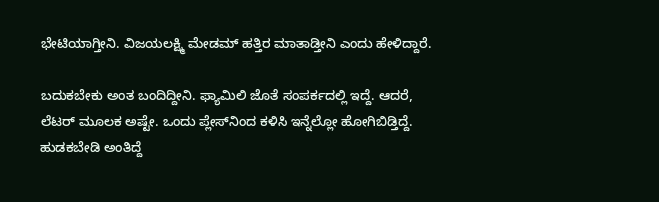ಭೇಟಿಯಾಗ್ತೀನಿ. ವಿಜಯಲಕ್ಷ್ಮಿ ಮೇಡಮ್ ಹತ್ತಿರ ಮಾತಾಡ್ತೀನಿ ಎಂದು ಹೇಳಿದ್ದಾರೆ.

ಬದುಕಬೇಕು ಅಂತ ಬಂದಿದ್ದೀನಿ. ಫ್ಯಾಮಿಲಿ ಜೊತೆ ಸಂಪರ್ಕದಲ್ಲಿ ಇದ್ದೆ. ಆದರೆ, ಲೆಟರ್ ಮೂಲಕ ಅಷ್ಟೇ. ಒಂದು ಪ್ಲೇಸ್‌ನಿಂದ ಕಳಿಸಿ ಇನ್ನೆಲ್ಲೋ ಹೋಗಿಬಿಡ್ತಿದ್ದೆ. ಹುಡಕಬೇಡಿ ಅಂತಿದ್ದೆ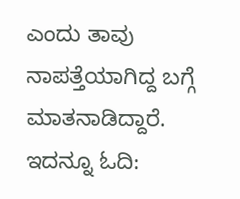ಎಂದು ತಾವು ನಾಪತ್ತೆಯಾಗಿದ್ದ ಬಗ್ಗೆ ಮಾತನಾಡಿದ್ದಾರೆ. ಇದನ್ನೂ ಓದಿ: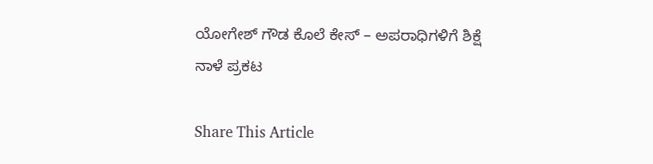ಯೋಗೇಶ್ ಗೌಡ ಕೊಲೆ ಕೇಸ್ – ಅಪರಾಧಿಗಳಿಗೆ ಶಿಕ್ಷೆ ನಾಳೆ ಪ್ರಕಟ

Share This Article